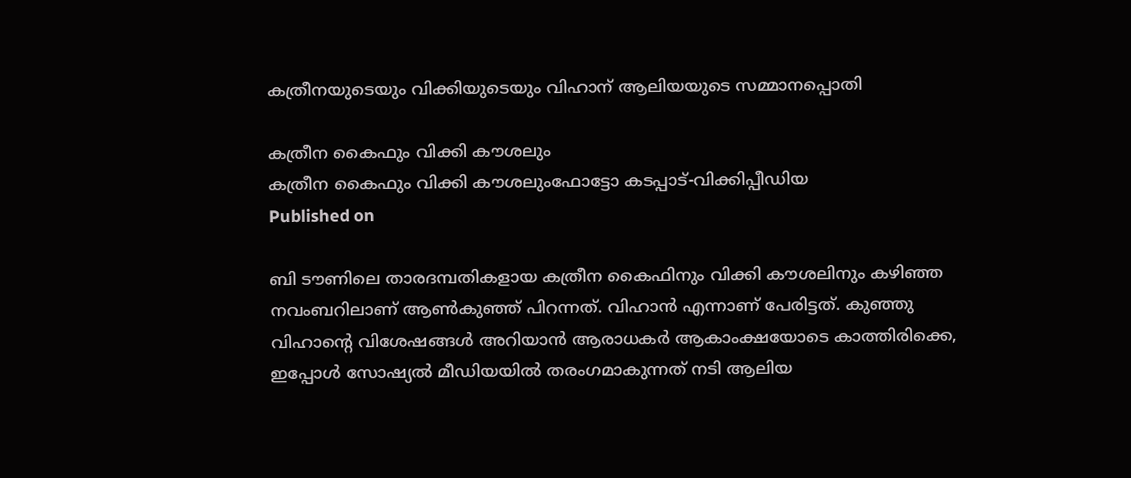കത്രീനയുടെയും വിക്കിയുടെയും വിഹാന് ആലിയയുടെ സമ്മാനപ്പൊതി

കത്രീന കൈഫും വിക്കി കൗശലും
കത്രീന കൈഫും വിക്കി കൗശലുംഫോട്ടോ കടപ്പാട്-വിക്കിപ്പീഡിയ
Published on

ബി ടൗണിലെ താരദമ്പതികളായ കത്രീന കൈഫിനും വിക്കി കൗശലിനും കഴിഞ്ഞ നവംബറിലാണ് ആൺകുഞ്ഞ് പിറന്നത്. വിഹാൻ എന്നാണ് പേരിട്ടത്. കുഞ്ഞു വിഹാന്‍റെ വിശേഷങ്ങൾ അറിയാൻ ആരാധകർ ആകാംക്ഷയോടെ കാത്തിരിക്കെ, ഇപ്പോൾ സോഷ്യൽ മീഡിയയിൽ തരംഗമാകുന്നത് നടി ആലിയ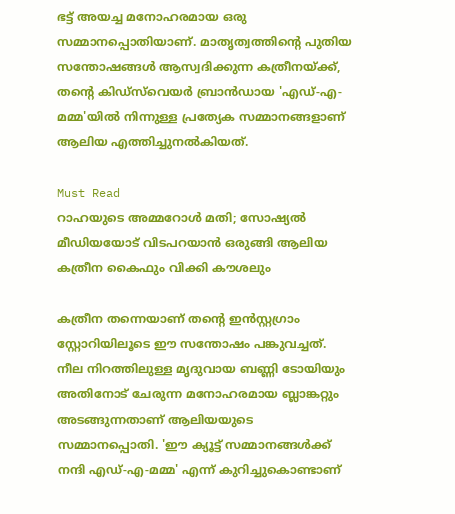ഭട്ട് അയച്ച മനോഹരമായ ഒരു സമ്മാനപ്പൊതിയാണ്. മാതൃത്വത്തിന്‍റെ പുതിയ സന്തോഷങ്ങൾ ആസ്വദിക്കുന്ന കത്രീനയ്ക്ക്, തന്‍റെ കിഡ്‌സ്‌വെയർ ബ്രാൻഡായ 'എഡ്-എ-മമ്മ'യിൽ നിന്നുള്ള പ്രത്യേക സമ്മാനങ്ങളാണ് ആലിയ എത്തിച്ചുനൽകിയത്.

Must Read
റാഹയുടെ അമ്മറോൾ മതി; സോഷ്യല്‍ മീഡിയയോട് വിടപറയാന്‍ ഒരുങ്ങി ആലിയ
കത്രീന കൈഫും വിക്കി കൗശലും

കത്രീന തന്നെയാണ് തന്‍റെ ഇൻസ്റ്റഗ്രാം സ്റ്റോറിയിലൂടെ ഈ സന്തോഷം പങ്കുവച്ചത്. നീല നിറത്തിലുള്ള മൃദുവായ ബണ്ണി ടോയിയും അതിനോട് ചേരുന്ന മനോഹരമായ ബ്ലാങ്കറ്റും അടങ്ങുന്നതാണ് ആലിയയുടെ സമ്മാനപ്പൊതി. 'ഈ ക്യൂട്ട് സമ്മാനങ്ങൾക്ക് നന്ദി എഡ്-എ-മമ്മ' എന്ന് കുറിച്ചുകൊണ്ടാണ്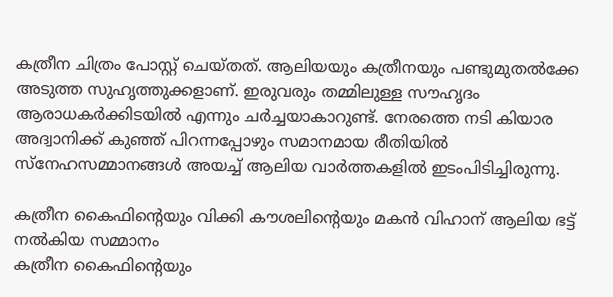കത്രീന ചിത്രം പോസ്റ്റ് ചെയ്തത്. ആലിയയും കത്രീനയും പണ്ടുമുതൽക്കേ അടുത്ത സുഹൃത്തുക്കളാണ്. ഇരുവരും തമ്മിലുള്ള സൗഹൃദം ആരാധകർക്കിടയിൽ എന്നും ചർച്ചയാകാറുണ്ട്. നേരത്തെ നടി കിയാര അദ്വാനിക്ക് കുഞ്ഞ് പിറന്നപ്പോഴും സമാനമായ രീതിയിൽ സ്നേഹസമ്മാനങ്ങൾ അയച്ച് ആലിയ വാർത്തകളിൽ ഇടംപിടിച്ചിരുന്നു.

കത്രീന കൈഫിന്റെയും വിക്കി കൗശലിന്റെയും മകൻ വിഹാന് ആലിയ ഭട്ട് നൽകിയ സമ്മാനം
കത്രീന കൈഫിന്റെയും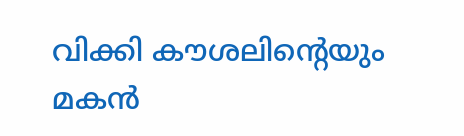വിക്കി കൗശലിന്റെയും മകൻ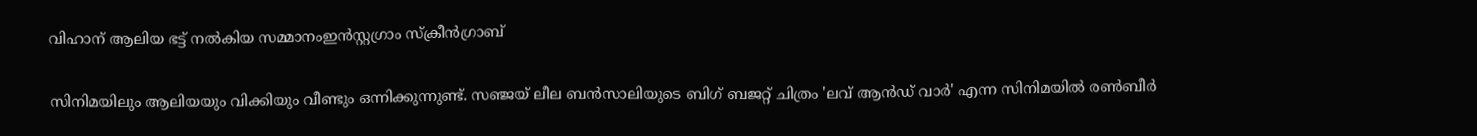വിഹാന് ആലിയ ഭട്ട് നൽകിയ സമ്മാനംഇൻസ്റ്റഗ്രാം സ്ക്രീൻഗ്രാബ്

സിനിമയിലും ആലിയയും വിക്കിയും വീണ്ടും ഒന്നിക്കുന്നുണ്ട്. സഞ്ജയ് ലീല ബൻസാലിയുടെ ബിഗ് ബജറ്റ് ചിത്രം 'ലവ് ആൻഡ് വാർ' എന്ന സിനിമയിൽ രൺബീർ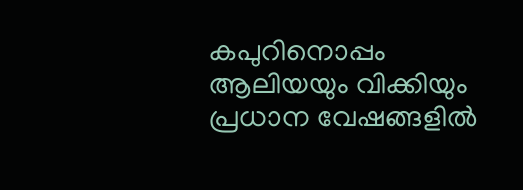കപുറിനൊപ്പം ആലിയയും വിക്കിയും പ്രധാന വേഷങ്ങളിൽ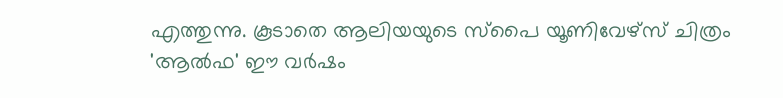എത്തുന്നു. കൂടാതെ ആലിയയുടെ സ്പൈ യൂണിവേഴ്സ് ചിത്രം 'ആൽഫ' ഈ വർഷം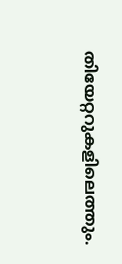തിയേറ്ററുകളിലെത്തും.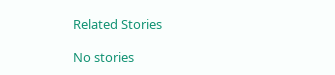Related Stories

No stories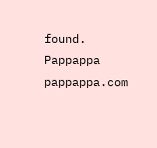found.
Pappappa
pappappa.com